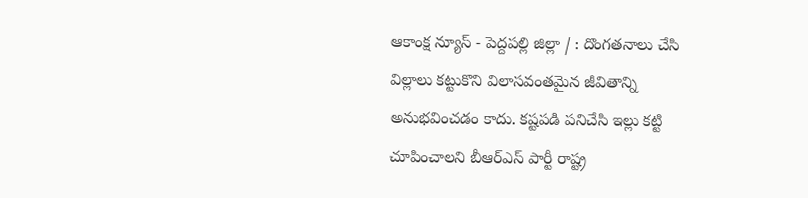ఆకాంక్ష న్యూస్ - పెద్దపల్లి జిల్లా / : దొంగతనాలు చేసి విల్లాలు కట్టుకొని విలాసవంతమైన జీవితాన్ని అనుభవించడం కాదు. కష్టపడి పనిచేసి ఇల్లు కట్టి చూపించాలని బీఆర్ఎస్ పార్టీ రాష్ట్ర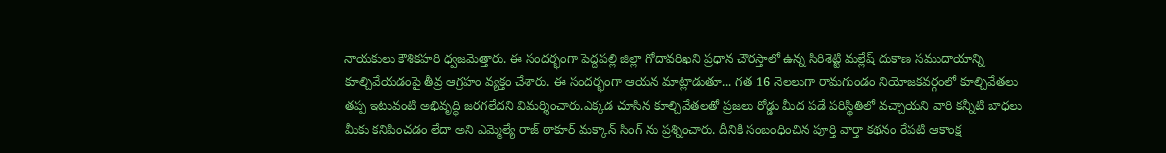నాయకులు కౌశికహరి ధ్వజమెత్తారు. ఈ సందర్భంగా పెద్దపల్లి జిల్లా గోదావరిఖని ప్రధాన చౌరస్తాలో ఉన్న సిరిశెట్టి మల్లేష్ దుకాణ సముదాయాన్ని కూల్చివేయడంపై తీవ్ర ఆగ్రహం వ్యక్తం చేశారు. ఈ సందర్భంగా ఆయన మాట్లాడుతూ... గత 16 నెలలుగా రామగుండం నియోజకవర్గంలో కూల్చివేతలు తప్ప ఇటువంటి అభివృద్ధి జరగలేదని విమర్శించారు.ఎక్కడ చూసిన కూల్చివేతలతో ప్రజలు రోడ్డు మీద పడే పరిస్థితిలో వచ్చాయని వారి కన్నీటి బాధలు మీకు కనిపించడం లేదా అని ఎమ్మెల్యే రాజ్ ఠాకూర్ మక్కాన్ సింగ్ ను ప్రశ్నించారు. దీనికి సంబంధించిన పూర్తి వార్తా కథనం రేపటి ఆకాంక్ష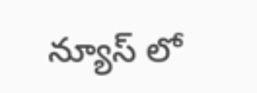న్యూస్ లో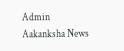Admin
Aakanksha News